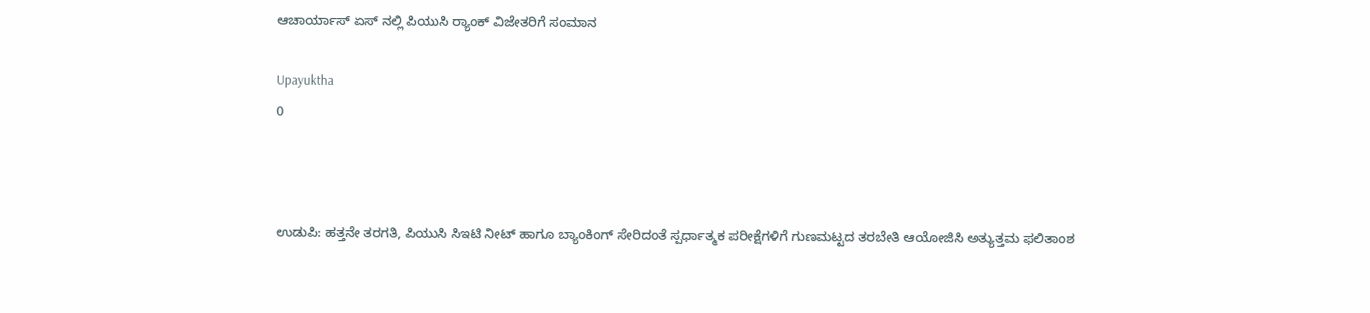ಆಚಾರ್ಯಾಸ್ ಏಸ್ ನಲ್ಲಿ ಪಿಯುಸಿ ರ್‍ಯಾಂಕ್ ವಿಜೇತರಿಗೆ ಸಂಮಾನ

Upayuktha
0



ಉಡುಪಿ: ಹತ್ತನೇ ತರಗತಿ, ಪಿಯುಸಿ ಸಿಇಟಿ ನೀಟ್ ಹಾಗೂ ಬ್ಯಾಂಕಿಂಗ್ ಸೇರಿದಂತೆ ಸ್ಪರ್ಧಾತ್ಮಕ ಪರೀಕ್ಷೆಗಳಿಗೆ ಗುಣಮಟ್ಟದ ತರಬೇತಿ ಆಯೋಜಿಸಿ ಅತ್ಯುತ್ತಮ ಫಲಿತಾಂಶ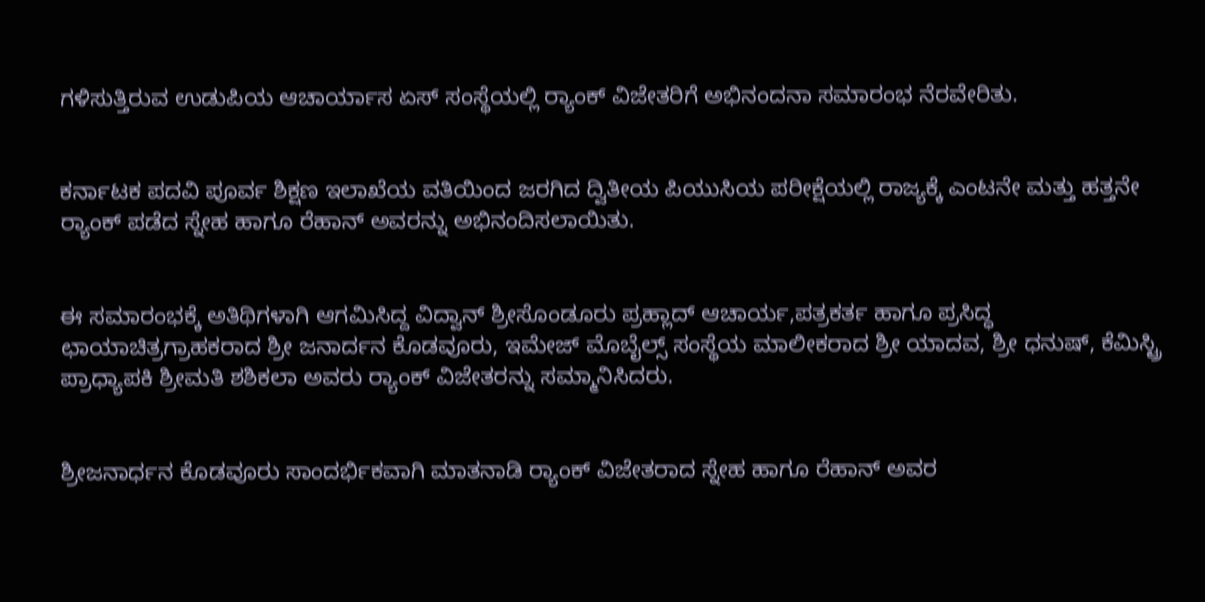ಗಳಿಸುತ್ತಿರುವ ಉಡುಪಿಯ ಆಚಾರ್ಯಾಸ ಏಸ್ ಸಂಸ್ಥೆಯಲ್ಲಿ ರ್‍ಯಾಂಕ್ ವಿಜೇತರಿಗೆ ಅಭಿನಂದನಾ ಸಮಾರಂಭ ನೆರವೇರಿತು.


ಕರ್ನಾಟಕ ಪದವಿ ಪೂರ್ವ ಶಿಕ್ಷಣ ಇಲಾಖೆಯ ವತಿಯಿಂದ ಜರಗಿದ ದ್ವಿತೀಯ ಪಿಯುಸಿಯ ಪರೀಕ್ಷೆಯಲ್ಲಿ ರಾಜ್ಯಕ್ಕೆ ಎಂಟನೇ ಮತ್ತು ಹತ್ತನೇ ರ್‍ಯಾಂಕ್ ಪಡೆದ ಸ್ನೇಹ ಹಾಗೂ ರೆಹಾನ್ ಅವರನ್ನು ಅಭಿನಂದಿಸಲಾಯಿತು.


ಈ ಸಮಾರಂಭಕ್ಕೆ ಅತಿಥಿಗಳಾಗಿ ಆಗಮಿಸಿದ್ದ ವಿದ್ವಾನ್ ಶ್ರೀಸೊಂಡೂರು ಪ್ರಹ್ಲಾದ್ ಆಚಾರ್ಯ,ಪತ್ರಕರ್ತ ಹಾಗೂ ಪ್ರಸಿದ್ಧ ಛಾಯಾಚಿತ್ರಗ್ರಾಹಕರಾದ ಶ್ರೀ ಜನಾರ್ದನ ಕೊಡವೂರು, ಇಮೇಜ್ ಮೊಬೈಲ್ಸ್ ಸಂಸ್ಥೆಯ ಮಾಲೀಕರಾದ ಶ್ರೀ ಯಾದವ, ಶ್ರೀ ಧನುಷ್, ಕೆಮಿಸ್ಟ್ರಿ ಪ್ರಾಧ್ಯಾಪಕಿ ಶ್ರೀಮತಿ ಶಶಿಕಲಾ ಅವರು ರ್‍ಯಾಂಕ್ ವಿಜೇತರನ್ನು ಸಮ್ಮಾನಿಸಿದರು.


ಶ್ರೀಜನಾರ್ಧನ ಕೊಡವೂರು ಸಾಂದರ್ಭಿಕವಾಗಿ ಮಾತನಾಡಿ ರ್‍ಯಾಂಕ್ ವಿಜೇತರಾದ ಸ್ನೇಹ ಹಾಗೂ ರೆಹಾನ್ ಅವರ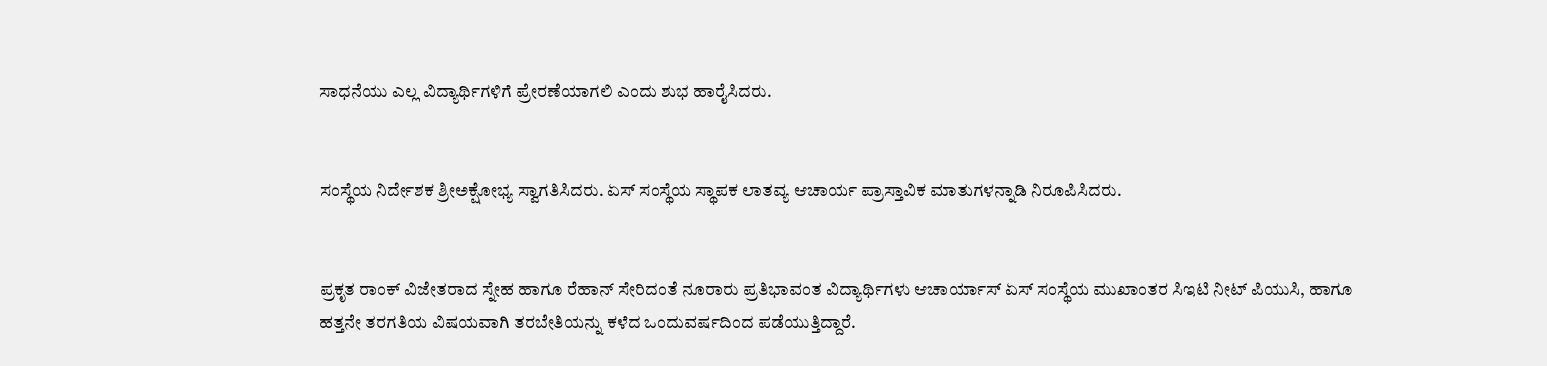ಸಾಧನೆಯು ಎಲ್ಲ ವಿದ್ಯಾರ್ಥಿಗಳಿಗೆ ಪ್ರೇರಣೆಯಾಗಲಿ ಎಂದು ಶುಭ ಹಾರೈಸಿದರು.


ಸಂಸ್ಥೆಯ ನಿರ್ದೇಶಕ ಶ್ರೀಅಕ್ಷೋಭ್ಯ ಸ್ವಾಗತಿಸಿದರು. ಏಸ್ ಸಂಸ್ಥೆಯ ಸ್ಥಾಪಕ ಲಾತವ್ಯ ಆಚಾರ್ಯ ಪ್ರಾಸ್ತಾವಿಕ ಮಾತುಗಳನ್ನಾಡಿ ನಿರೂಪಿಸಿದರು.


ಪ್ರಕೃತ ರಾಂಕ್ ವಿಜೇತರಾದ ಸ್ನೇಹ ಹಾಗೂ ರೆಹಾನ್ ಸೇರಿದಂತೆ ನೂರಾರು ಪ್ರತಿಭಾವಂತ ವಿದ್ಯಾರ್ಥಿಗಳು ಆಚಾರ್ಯಾಸ್ ಏಸ್ ಸಂಸ್ಥೆಯ ಮುಖಾಂತರ ಸಿಇಟಿ ನೀಟ್ ಪಿಯುಸಿ, ಹಾಗೂ ಹತ್ತನೇ ತರಗತಿಯ ವಿಷಯವಾಗಿ ತರಬೇತಿಯನ್ನು ಕಳೆದ ಒಂದುವರ್ಷದಿಂದ ಪಡೆಯುತ್ತಿದ್ದಾರೆ.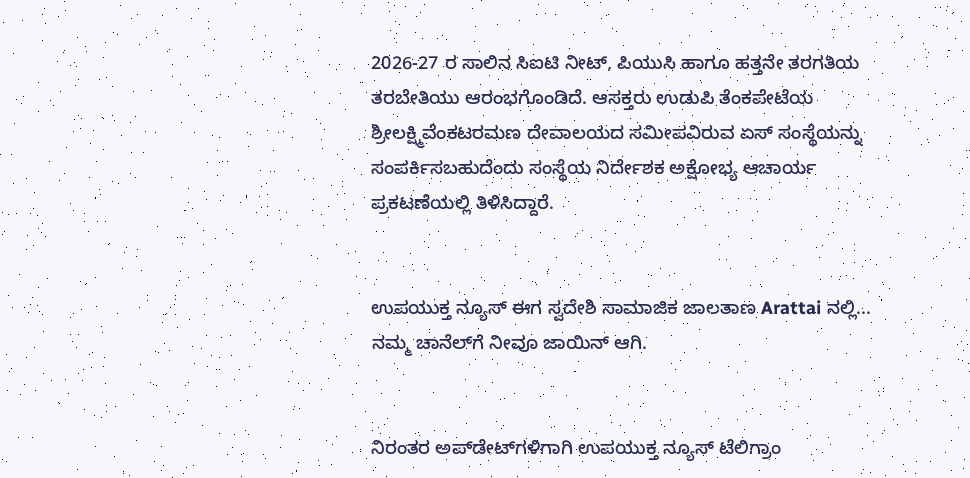2026-27 ರ ಸಾಲಿನ ಸಿಐಟಿ ನೀಟ್, ಪಿಯುಸಿ ಹಾಗೂ ಹತ್ತನೇ ತರಗತಿಯ ತರಬೇತಿಯು ಆರಂಭಗೊಂಡಿದೆ. ಆಸಕ್ತರು ಉಡುಪಿ ತೆಂಕಪೇಟೆಯ ಶ್ರೀಲಕ್ಷ್ಮಿವೆಂಕಟರಮಣ ದೇವಾಲಯದ ಸಮೀಪವಿರುವ ಏಸ್ ಸಂಸ್ಥೆಯನ್ನು ಸಂಪರ್ಕಿಸಬಹುದೆಂದು ಸಂಸ್ಥೆಯ ನಿರ್ದೇಶಕ ಅಕ್ಷೋಭ್ಯ ಆಚಾರ್ಯ ಪ್ರಕಟಣೆಯಲ್ಲಿ ತಿಳಿಸಿದ್ದಾರೆ.


ಉಪಯುಕ್ತ ನ್ಯೂಸ್ ಈಗ ಸ್ವದೇಶಿ ಸಾಮಾಜಿಕ ಜಾಲತಾಣ Arattai ನಲ್ಲಿ... ನಮ್ಮ ಚಾನೆಲ್‌ಗೆ ನೀವೂ ಜಾಯಿನ್ ಆಗಿ.


ನಿರಂತರ ಅಪ್‌ಡೇಟ್‌ಗಳಿಗಾಗಿ ಉಪಯುಕ್ತ ನ್ಯೂಸ್‌ ಟೆಲಿಗ್ರಾಂ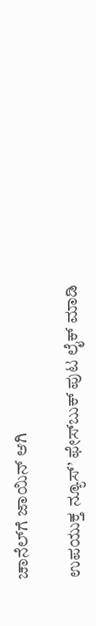ಚಾನೆಲ್‌ಗೆ ಜಾಯಿನ್‌ ಆಗಿ

ಉಪಯುಕ್ತ ನ್ಯೂಸ್‌’ ಫೇಸ್‌ಬುಕ್ ಪುಟ ಲೈಕ್ ಮಾಡಿ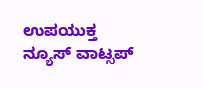ಉಪಯುಕ್ತ ನ್ಯೂಸ್‌ ವಾಟ್ಸಪ್‌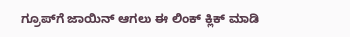ಗ್ರೂಪ್‌ಗೆ ಜಾಯಿನ್ ಆಗಲು ಈ ಲಿಂಕ್ ಕ್ಲಿಕ್ ಮಾಡಿ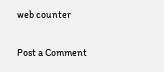web counter

Post a Comment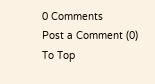0 Comments
Post a Comment (0)
To Top